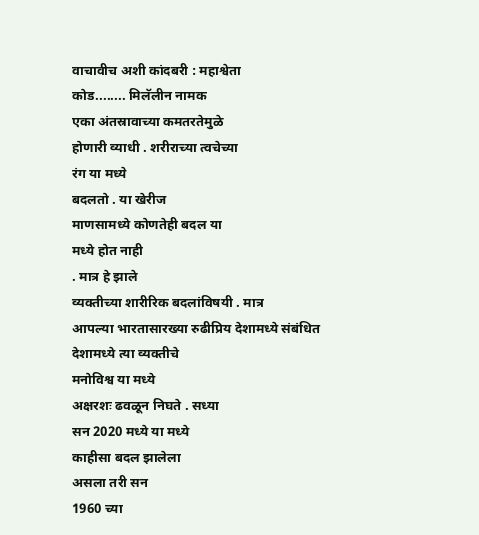वाचावीच अशी कांदबरी : महाश्वेता
कोड........ मिलॅलीन नामक
एका अंतस्रावाच्या कमतरतेमुळे
होणारी व्याधी . शरीराच्या त्वचेच्या
रंग या मध्ये
बदलतो . या खेरीज
माणसामध्ये कोणतेही बदल या
मध्ये होत नाही
. मात्र हे झाले
व्यक्तीच्या शारीरिक बदलांविषयी . मात्र
आपल्या भारतासारख्या रुढीप्रिय देशामध्ये संबंधित
देशामध्ये त्या व्यक्तीचे
मनोविश्व या मध्ये
अक्षरशः ढवळून निघते . सध्या
सन 2020 मध्ये या मध्ये
काहीसा बदल झालेला
असला तरी सन
1960 च्या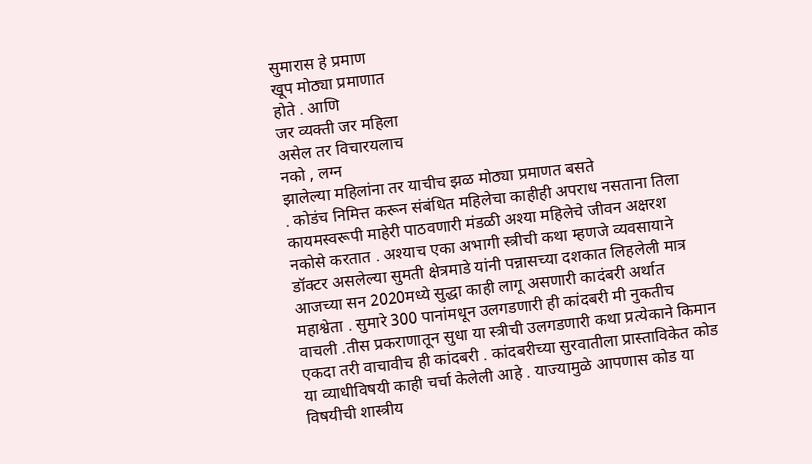सुमारास हे प्रमाण
खूप मोठ्या प्रमाणात
होते . आणि
जर व्यक्ती जर महिला
असेल तर विचारयलाच
नको , लग्न
झालेल्या महिलांना तर याचीच झळ मोठ्या प्रमाणत बसते
. कोडंच निमित्त करून संबंधित महिलेचा काहीही अपराध नसताना तिला कायमस्वरूपी माहेरी पाठवणारी मंडळी अश्या महिलेचे जीवन अक्षरश नकोसे करतात . अश्याच एका अभागी स्त्रीची कथा म्हणजे व्यवसायाने डॉक्टर असलेल्या सुमती क्षेत्रमाडे यांनी पन्नासच्या दशकात लिहलेली मात्र आजच्या सन 2020मध्ये सुद्धा काही लागू असणारी कादंबरी अर्थात महाश्वेता . सुमारे 300 पानांमधून उलगडणारी ही कांदबरी मी नुकतीच वाचली .तीस प्रकराणातून सुधा या स्त्रीची उलगडणारी कथा प्रत्येकाने किमान एकदा तरी वाचावीच ही कांदबरी . कांदबरीच्या सुरवातीला प्रास्ताविकेत कोड या व्याधीविषयी काही चर्चा केलेली आहे . याज्यामुळे आपणास कोड या विषयीची शास्त्रीय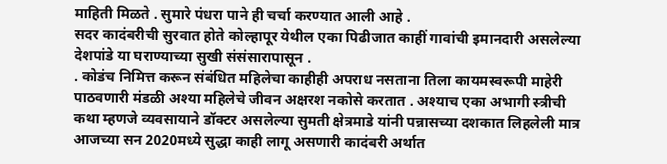माहिती मिळते . सुमारे पंधरा पाने ही चर्चा करण्यात आली आहे .
सदर कादंबरीची सुरवात होते कोल्हापूर येथील एका पिढीजात काहीं गावांची इमानदारी असलेल्या देशपांडे या घराण्याच्या सुखी संसंसारापासून .
. कोडंच निमित्त करून संबंधित महिलेचा काहीही अपराध नसताना तिला कायमस्वरूपी माहेरी पाठवणारी मंडळी अश्या महिलेचे जीवन अक्षरश नकोसे करतात . अश्याच एका अभागी स्त्रीची कथा म्हणजे व्यवसायाने डॉक्टर असलेल्या सुमती क्षेत्रमाडे यांनी पन्नासच्या दशकात लिहलेली मात्र आजच्या सन 2020मध्ये सुद्धा काही लागू असणारी कादंबरी अर्थात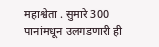महाश्वेता . सुमारे 300 पानांमधून उलगडणारी ही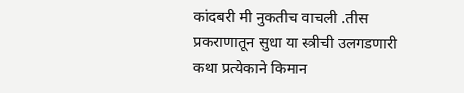कांदबरी मी नुकतीच वाचली .तीस प्रकराणातून सुधा या स्त्रीची उलगडणारी कथा प्रत्येकाने किमान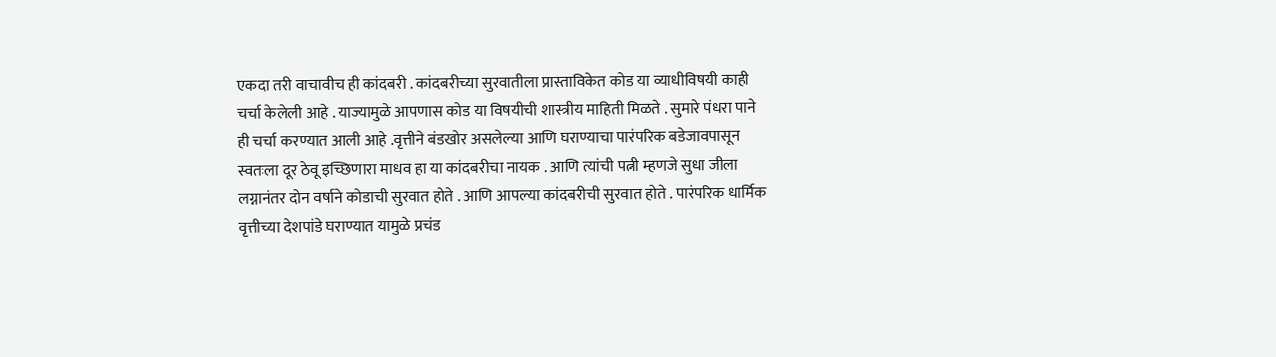एकदा तरी वाचावीच ही कांदबरी . कांदबरीच्या सुरवातीला प्रास्ताविकेत कोड या व्याधीविषयी काही चर्चा केलेली आहे . याज्यामुळे आपणास कोड या विषयीची शास्त्रीय माहिती मिळते . सुमारे पंधरा पाने ही चर्चा करण्यात आली आहे .वृत्तीने बंडखोर असलेल्या आणि घराण्याचा पारंपरिक बडेजावपासून स्वतःला दूर ठेवू इच्छिणारा माधव हा या कांदबरीचा नायक . आणि त्यांची पत्नी म्हणजे सुधा जीला लग्नानंतर दोन वर्षाने कोडाची सुरवात होते . आणि आपल्या कांदबरीची सुरवात होते . पारंपरिक धार्मिक वृत्तीच्या देशपांडे घराण्यात यामुळे प्रचंड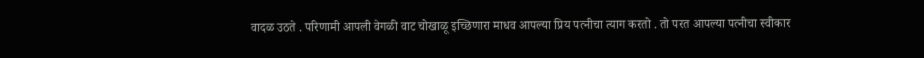वादळ उठते . परिणामी आपली वेगळी वाट चोखाळू इच्छिणारा माधव आपल्या प्रिय पत्नीचा त्याग करतो . तो परत आपल्या पत्नीचा स्वीकार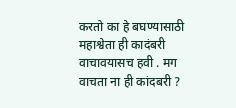करतो का हे बघण्यासाठी महाश्वेता ही कादंबरी वाचावयासच हवी . मग वाचता ना ही कांदबरी ?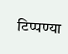टिप्पण्या